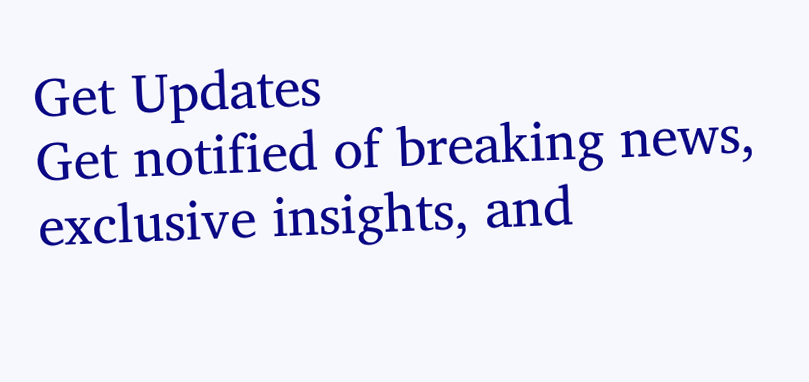Get Updates
Get notified of breaking news, exclusive insights, and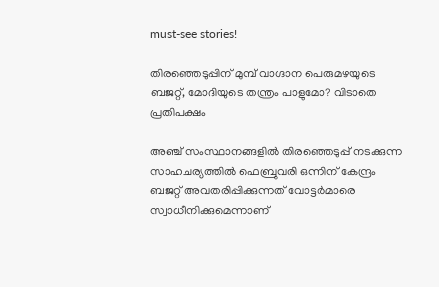must-see stories!

തിരഞ്ഞെടുപ്പിന് മുമ്പ് വാഗ്ദാന പെരുമഴയുടെ ബജറ്റ്, മോദിയുടെ തന്ത്രം പാളുമോ? വിടാതെ പ്രതിപക്ഷം

അഞ്ച് സംസ്ഥാനങ്ങളില്‍ തിരഞ്ഞെടുപ്പ് നടക്കുന്ന സാഹചര്യത്തില്‍ ഫെബ്രുവരി ഒന്നിന് കേന്ദ്രം ബജറ്റ് അവതരിപ്പിക്കുന്നത് വോട്ടര്‍മാരെ സ്വാധീനിക്കുമെന്നാണ്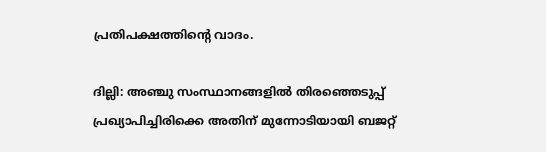പ്രതിപക്ഷത്തിന്റെ വാദം.

ദില്ലി: അഞ്ചു സംസ്ഥാനങ്ങളില്‍ തിരഞ്ഞെടുപ്പ് പ്രഖ്യാപിച്ചിരിക്കെ അതിന് മുന്നോടിയായി ബജറ്റ്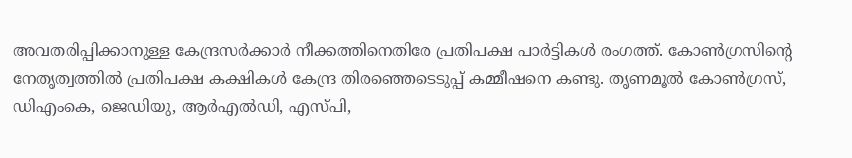അവതരിപ്പിക്കാനുള്ള കേന്ദ്രസര്‍ക്കാര്‍ നീക്കത്തിനെതിരേ പ്രതിപക്ഷ പാര്‍ട്ടികള്‍ രംഗത്ത്. കോണ്‍ഗ്രസിന്റെ നേതൃത്വത്തില്‍ പ്രതിപക്ഷ കക്ഷികള്‍ കേന്ദ്ര തിരഞ്ഞെടെടുപ്പ് കമ്മീഷനെ കണ്ടു. തൃണമൂല്‍ കോണ്‍ഗ്രസ്, ഡിഎംകെ, ജെഡിയു, ആര്‍എല്‍ഡി, എസ്പി,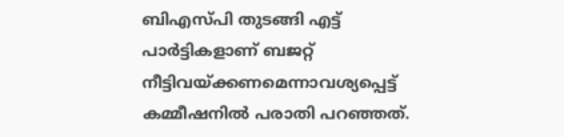ബിഎസ്പി തുടങ്ങി എട്ട് പാര്‍ട്ടികളാണ് ബജറ്റ് നീട്ടിവയ്ക്കണമെന്നാവശ്യപ്പെട്ട് കമ്മീഷനില്‍ പരാതി പറഞ്ഞത്.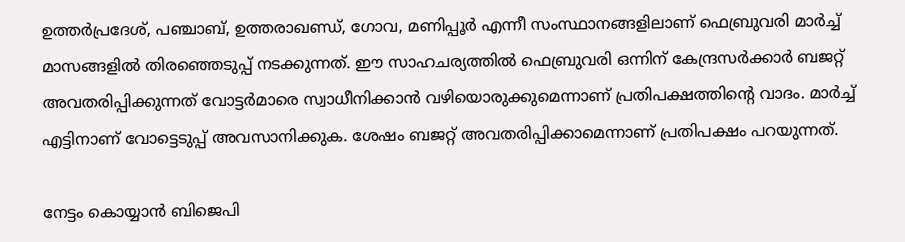ഉത്തര്‍പ്രദേശ്, പഞ്ചാബ്, ഉത്തരാഖണ്ഡ്, ഗോവ, മണിപ്പൂര്‍ എന്നീ സംസ്ഥാനങ്ങളിലാണ് ഫെബ്രുവരി മാര്‍ച്ച് മാസങ്ങളില്‍ തിരഞ്ഞെടുപ്പ് നടക്കുന്നത്. ഈ സാഹചര്യത്തില്‍ ഫെബ്രുവരി ഒന്നിന് കേന്ദ്രസര്‍ക്കാര്‍ ബജറ്റ് അവതരിപ്പിക്കുന്നത് വോട്ടര്‍മാരെ സ്വാധീനിക്കാന്‍ വഴിയൊരുക്കുമെന്നാണ് പ്രതിപക്ഷത്തിന്റെ വാദം. മാര്‍ച്ച് എട്ടിനാണ് വോട്ടെടുപ്പ് അവസാനിക്കുക. ശേഷം ബജറ്റ് അവതരിപ്പിക്കാമെന്നാണ് പ്രതിപക്ഷം പറയുന്നത്.

നേട്ടം കൊയ്യാന്‍ ബിജെപി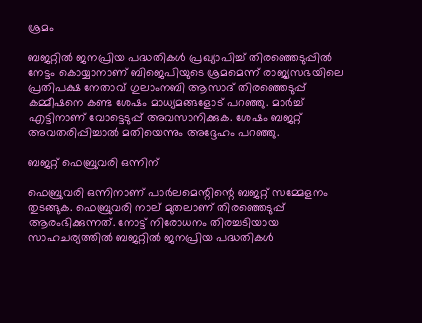ശ്രമം

ബജറ്റില്‍ ജനപ്രിയ പദ്ധതികള്‍ പ്രഖ്യാപിച്ച് തിരഞ്ഞെടുപ്പില്‍ നേട്ടം കൊയ്യാനാണ് ബിജെപിയുടെ ശ്രമമെന്ന് രാജ്യസഭയിലെ പ്രതിപക്ഷ നേതാവ് ഗുലാംനബി ആസാദ് തിരഞ്ഞെടുപ്പ് കമ്മീഷനെ കണ്ട ശേഷം മാധ്യമങ്ങളോട് പറഞ്ഞു. മാര്‍ച്ച് എട്ടിനാണ് വോട്ടെടുപ്പ് അവസാനിക്കുക. ശേഷം ബജറ്റ് അവതരിപ്പിച്ചാല്‍ മതിയെന്നും അദ്ദേഹം പറഞ്ഞു.

ബജറ്റ് ഫെബ്രുവരി ഒന്നിന്

ഫെബ്രുവരി ഒന്നിനാണ് പാര്‍ലമെന്റിന്റെ ബജറ്റ് സമ്മേളനം തുടങ്ങുക. ഫെബ്രുവരി നാല് മുതലാണ് തിരഞ്ഞെടുപ്പ് ആരംഭിക്കുന്നത്. നോട്ട് നിരോധനം തിരച്ചടിയായ സാഹചര്യത്തില്‍ ബജറ്റില്‍ ജനപ്രിയ പദ്ധതികള്‍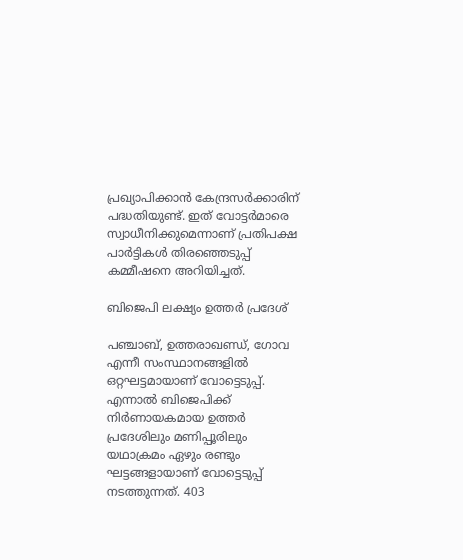പ്രഖ്യാപിക്കാന്‍ കേന്ദ്രസര്‍ക്കാരിന് പദ്ധതിയുണ്ട്. ഇത് വോട്ടര്‍മാരെ സ്വാധീനിക്കുമെന്നാണ് പ്രതിപക്ഷ പാര്‍ട്ടികള്‍ തിരഞ്ഞെടുപ്പ് കമ്മീഷനെ അറിയിച്ചത്.

ബിജെപി ലക്ഷ്യം ഉത്തര്‍ പ്രദേശ്

പഞ്ചാബ്, ഉത്തരാഖണ്ഡ്, ഗോവ എന്നീ സംസ്ഥാനങ്ങളില്‍ ഒറ്റഘട്ടമായാണ് വോട്ടെടുപ്പ്. എന്നാല്‍ ബിജെപിക്ക് നിര്‍ണായകമായ ഉത്തര്‍ പ്രദേശിലും മണിപ്പൂരിലും യഥാക്രമം ഏഴും രണ്ടും ഘട്ടങ്ങളായാണ് വോട്ടെടുപ്പ് നടത്തുന്നത്. 403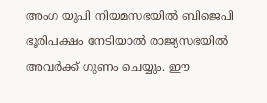അംഗ യുപി നിയമസഭയില്‍ ബിജെപി ഭൂരിപക്ഷം നേടിയാല്‍ രാജ്യസഭയില്‍ അവര്‍ക്ക് ഗുണം ചെയ്യും. ഈ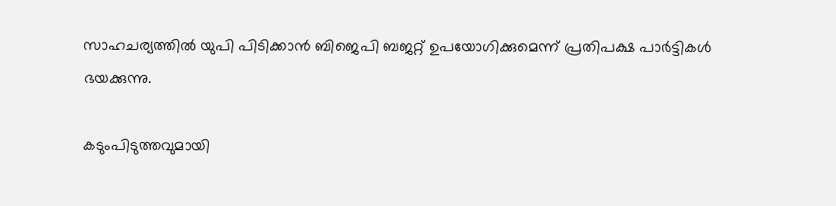സാഹചര്യത്തില്‍ യുപി പിടിക്കാന്‍ ബിജെപി ബജറ്റ് ഉപയോഗിക്കുമെന്ന് പ്രതിപക്ഷ പാര്‍ട്ടികള്‍ ഭയക്കുന്നു.

കടുംപിടുത്തവുമായി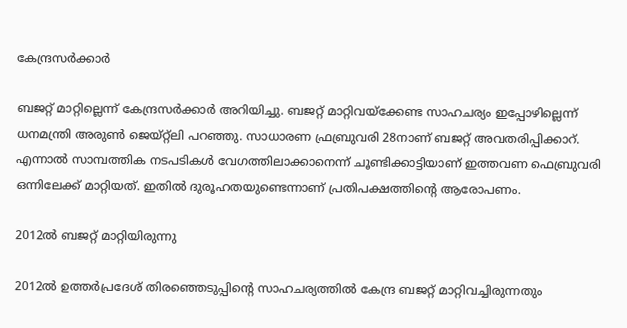കേന്ദ്രസര്‍ക്കാര്‍

ബജറ്റ് മാറ്റില്ലെന്ന് കേന്ദ്രസര്‍ക്കാര്‍ അറിയിച്ചു. ബജറ്റ് മാറ്റിവയ്‌ക്കേണ്ട സാഹചര്യം ഇപ്പോഴില്ലെന്ന് ധനമന്ത്രി അരുണ്‍ ജെയ്റ്റ്‌ലി പറഞ്ഞു. സാധാരണ ഫ്രബ്രുവരി 28നാണ് ബജറ്റ് അവതരിപ്പിക്കാറ്. എന്നാല്‍ സാമ്പത്തിക നടപടികള്‍ വേഗത്തിലാക്കാനെന്ന് ചൂണ്ടിക്കാട്ടിയാണ് ഇത്തവണ ഫെബ്രുവരി ഒന്നിലേക്ക് മാറ്റിയത്. ഇതില്‍ ദുരൂഹതയുണ്ടെന്നാണ് പ്രതിപക്ഷത്തിന്റെ ആരോപണം.

2012ല്‍ ബജറ്റ് മാറ്റിയിരുന്നു

2012ല്‍ ഉത്തര്‍പ്രദേശ് തിരഞ്ഞെടുപ്പിന്റെ സാഹചര്യത്തില്‍ കേന്ദ്ര ബജറ്റ് മാറ്റിവച്ചിരുന്നതും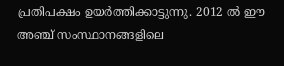പ്രതിപക്ഷം ഉയര്‍ത്തിക്കാട്ടുന്നു. 2012 ല്‍ ഈ അഞ്ച് സംസ്ഥാനങ്ങളിലെ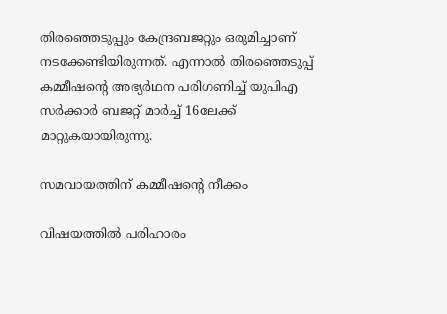തിരഞ്ഞെടുപ്പും കേന്ദ്രബജറ്റും ഒരുമിച്ചാണ് നടക്കേണ്ടിയിരുന്നത്. എന്നാല്‍ തിരഞ്ഞെടുപ്പ് കമ്മീഷന്റെ അഭ്യര്‍ഥന പരിഗണിച്ച് യുപിഎ സര്‍ക്കാര്‍ ബജറ്റ് മാര്‍ച്ച് 16ലേക്ക് മാറ്റുകയായിരുന്നു.

സമവായത്തിന് കമ്മീഷന്റെ നീക്കം

വിഷയത്തില്‍ പരിഹാരം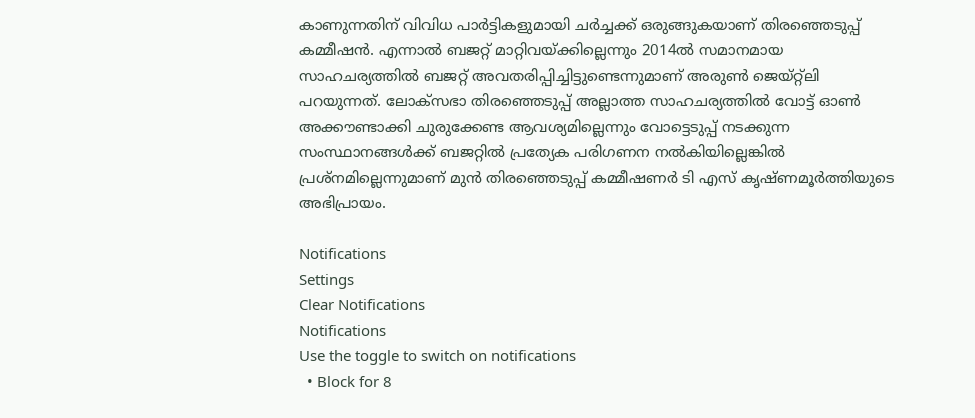കാണുന്നതിന് വിവിധ പാര്‍ട്ടികളുമായി ചര്‍ച്ചക്ക് ഒരുങ്ങുകയാണ് തിരഞ്ഞെടുപ്പ് കമ്മീഷന്‍. എന്നാല്‍ ബജറ്റ് മാറ്റിവയ്ക്കില്ലെന്നും 2014ല്‍ സമാനമായ സാഹചര്യത്തില്‍ ബജറ്റ് അവതരിപ്പിച്ചിട്ടുണ്ടെന്നുമാണ് അരുണ്‍ ജെയ്റ്റ്‌ലി പറയുന്നത്. ലോക്‌സഭാ തിരഞ്ഞെടുപ്പ് അല്ലാത്ത സാഹചര്യത്തില്‍ വോട്ട് ഓണ്‍ അക്കൗണ്ടാക്കി ചുരുക്കേണ്ട ആവശ്യമില്ലെന്നും വോട്ടെടുപ്പ് നടക്കുന്ന സംസ്ഥാനങ്ങള്‍ക്ക് ബജറ്റില്‍ പ്രത്യേക പരിഗണന നല്‍കിയില്ലെങ്കില്‍ പ്രശ്‌നമില്ലെന്നുമാണ് മുന്‍ തിരഞ്ഞെടുപ്പ് കമ്മീഷണര്‍ ടി എസ് കൃഷ്ണമൂര്‍ത്തിയുടെ അഭിപ്രായം.

Notifications
Settings
Clear Notifications
Notifications
Use the toggle to switch on notifications
  • Block for 8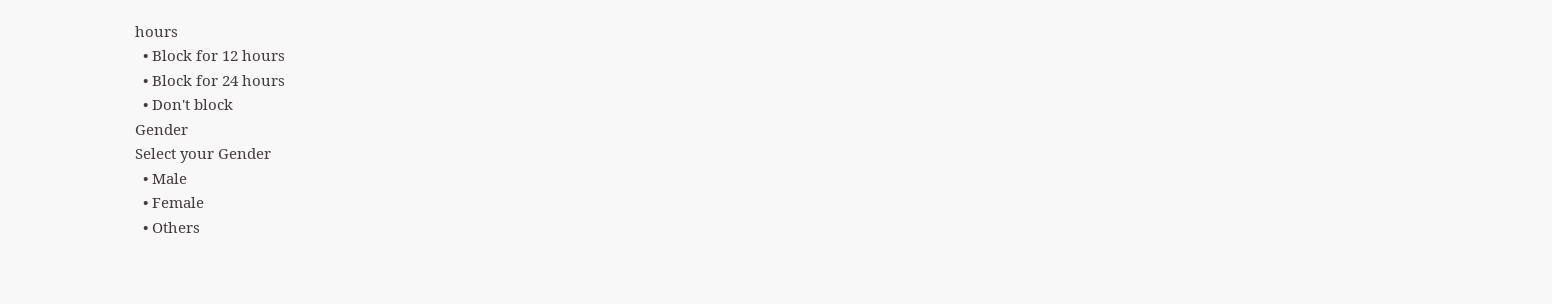hours
  • Block for 12 hours
  • Block for 24 hours
  • Don't block
Gender
Select your Gender
  • Male
  • Female
  • Others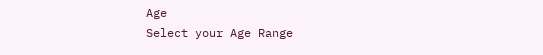Age
Select your Age Range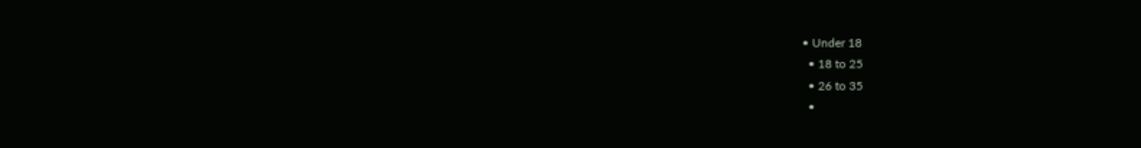• Under 18
  • 18 to 25
  • 26 to 35
  •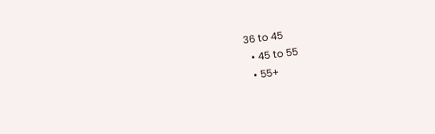36 to 45
  • 45 to 55
  • 55+